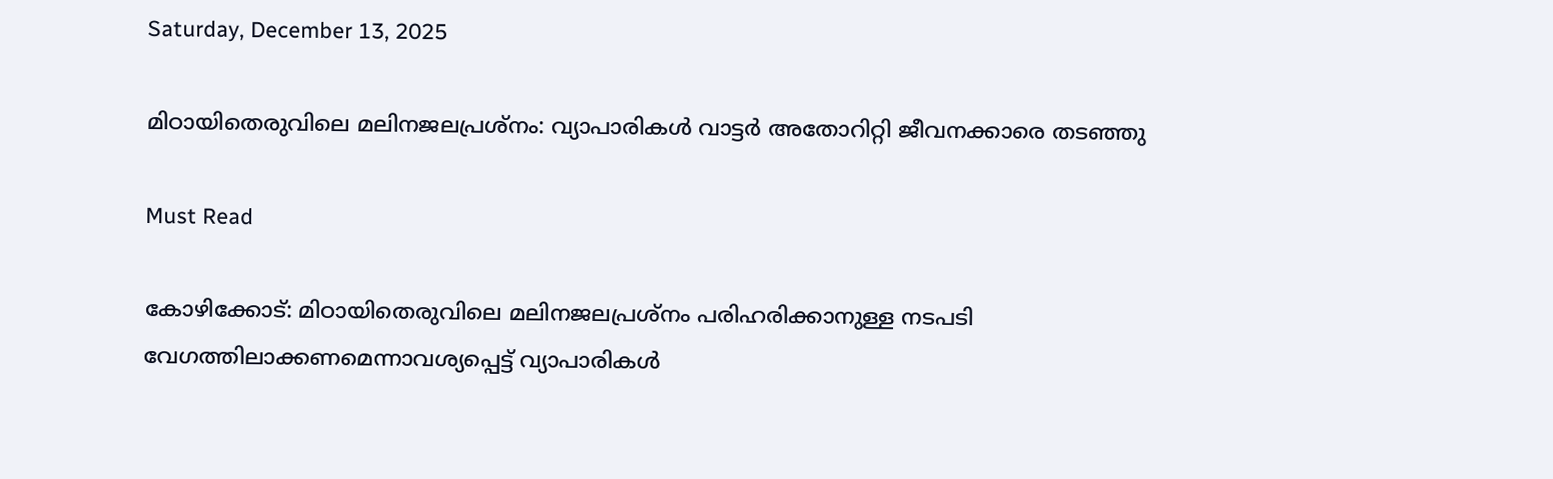Saturday, December 13, 2025

മിഠായിതെരുവിലെ മലിനജലപ്രശ്നം: വ്യാപാരികള്‍ വാട്ടര്‍ അതോറിറ്റി ജീവനക്കാരെ തടഞ്ഞു

Must Read

കോഴിക്കോട്: മിഠായിതെരുവിലെ മലിനജലപ്രശ്നം പരിഹരിക്കാനുള്ള നടപടി വേഗത്തിലാക്കണമെന്നാവശ്യപ്പെട്ട് വ്യാപാരികള്‍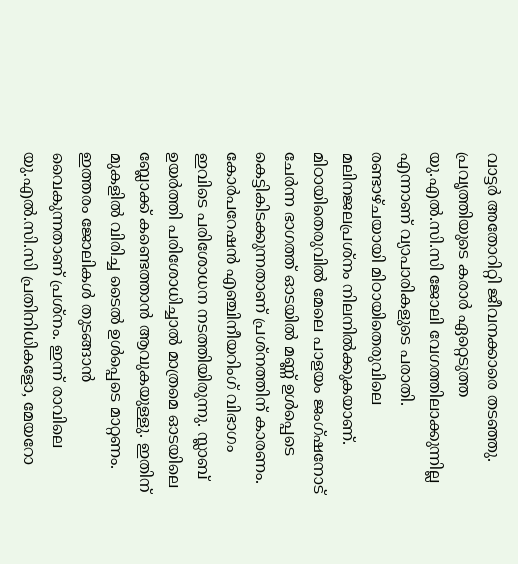വാട്ടര്‍ അതോറിറ്റി ജീവനക്കാരെ തടഞ്ഞു. പ്രവൃത്തിയുടെ കരാര്‍ ഏറ്റെടുത്ത യു.എല്‍.സി.സി ജോലി വേഗത്തിലാക്കുന്നില്ല എന്നാണ് വ്യാപാരികളുടെ പരാതി. രണ്ടാഴ്ചയായി മിഠായിതെരുവിലെ മലിനജലപ്രശ്നം നിലനില്‍ക്കുകയാണ്. മിഠായിതെരുവില്‍ മേലെ പാളയം ജംഗ്ഷനോട് ചേര്‍ന്ന ഭാഗത്ത് ഓടയില്‍ മണ്ണ് ഉള്‍പ്പെടെ കെട്ടികിടക്കുന്നതാണ് പ്രശ്നത്തിന് കാരണം. കോര്‍പറേഷന്‍ എഞ്ചിനീയറിംഗ് വിഭാഗം ഇവിടെ പരിശോധന നടത്തിയിരുന്നു. സ്ലാബ് ഉയര്‍ത്തി പരിശോധിച്ചാല്‍ മാത്രമെ ഓടയിലെ ബ്ലോക്ക് കണ്ടെത്താന്‍ ആവുകയുള്ളു. ഇതിന് മുകളില്‍ വിരിച്ച ടൈല്‍ ഉള്‍പ്പെടെ മാറ്റണം. ഇത്തരം ജോലികള്‍ തുടങ്ങാന്‍ വൈകുന്നതാണ് പ്രശ്നം. ഇന്ന് രാവിലെ യു.എല്‍.സി.സി പ്രതിനിധികളോ, മേയറോ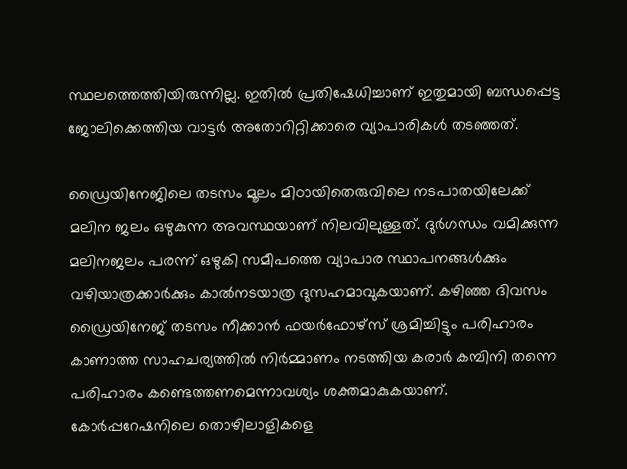സ്ഥലത്തെത്തിയിരുന്നില്ല. ഇതില്‍ പ്രതിഷേധിച്ചാണ് ഇതുമായി ബന്ധപ്പെട്ട ജോലിക്കെത്തിയ വാട്ടര്‍ അതോറിറ്റിക്കാരെ വ്യാപാരികള്‍ തടഞ്ഞത്.

ഡ്രൈയിനേജിലെ തടസം മൂലം മിഠായിതെരുവിലെ നടപാതയിലേക്ക് മലിന ജലം ഒഴുകുന്ന അവസ്ഥയാണ് നിലവിലുള്ളത്. ദുര്‍ഗന്ധം വമിക്കുന്ന മലിനജലം പരന്ന് ഒഴുകി സമീപത്തെ വ്യാപാര സ്ഥാപനങ്ങള്‍ക്കും വഴിയാത്രക്കാര്‍ക്കും കാല്‍നടയാത്ര ദുസഹമാവുകയാണ്. കഴിഞ്ഞ ദിവസം ഡ്രൈയിനേജ് തടസം നീക്കാന്‍ ഫയര്‍ഫോഴ്സ് ശ്രമിച്ചിട്ടും പരിഹാരം കാണാത്ത സാഹചര്യത്തില്‍ നിര്‍മ്മാണം നടത്തിയ കരാര്‍ കമ്പിനി തന്നെ പരിഹാരം കണ്ടെത്തണമെന്നാവശ്യം ശക്തമാകുകയാണ്. കോര്‍പ്പറേഷനിലെ തൊഴിലാളികളെ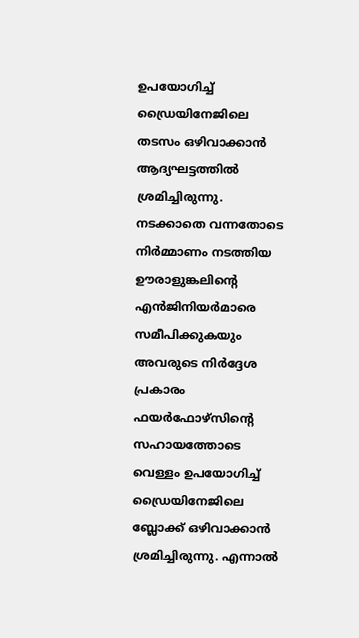ഉപയോഗിച്ച് ഡ്രൈയിനേജിലെ തടസം ഒഴിവാക്കാന്‍ ആദ്യഘട്ടത്തില്‍ ശ്രമിച്ചിരുന്നു. നടക്കാതെ വന്നതോടെ നിര്‍മ്മാണം നടത്തിയ ഊരാളുങ്കലിന്റെ എന്‍ജിനിയര്‍മാരെ സമീപിക്കുകയും അവരുടെ നിര്‍ദ്ദേശ പ്രകാരം ഫയര്‍ഫോഴ്സിന്റെ സഹായത്തോടെ വെള്ളം ഉപയോഗിച്ച് ഡ്രൈയിനേജിലെ ബ്ലോക്ക് ഒഴിവാക്കാന്‍ ശ്രമിച്ചിരുന്നു. എന്നാല്‍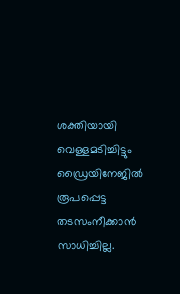ശക്തിയായി വെള്ളമടിച്ചിട്ടും ഡ്രൈയിനേജില്‍ രൂപപ്പെട്ട തടസംനീക്കാന്‍ സാധിച്ചില്ല.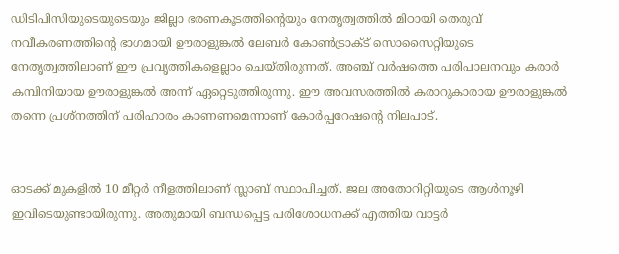ഡിടിപിസിയുടെയുടെയും ജില്ലാ ഭരണകൂടത്തിന്റെയും നേതൃത്വത്തില്‍ മിഠായി തെരുവ് നവീകരണത്തിന്റെ ഭാഗമായി ഊരാളുങ്കല്‍ ലേബര്‍ കോണ്‍ട്രാക്ട് സൊസൈറ്റിയുടെ നേതൃത്വത്തിലാണ് ഈ പ്രവൃത്തികളെല്ലാം ചെയ്തിരുന്നത്. അഞ്ച് വര്‍ഷത്തെ പരിപാലനവും കരാര്‍ കമ്പിനിയായ ഊരാളുങ്കല്‍ അന്ന് ഏറ്റെടുത്തിരുന്നു. ഈ അവസരത്തില്‍ കരാറുകാരായ ഊരാളുങ്കല്‍ തന്നെ പ്രശ്നത്തിന് പരിഹാരം കാണണമെന്നാണ് കോര്‍പ്പറേഷന്റെ നിലപാട്.


ഓടക്ക് മുകളില്‍ 10 മീറ്റര്‍ നീളത്തിലാണ് സ്ലാബ് സ്ഥാപിച്ചത്. ജല അതോറിറ്റിയുടെ ആള്‍നൂഴി ഇവിടെയുണ്ടായിരുന്നു. അതുമായി ബന്ധപ്പെട്ട പരിശോധനക്ക് എത്തിയ വാട്ടര്‍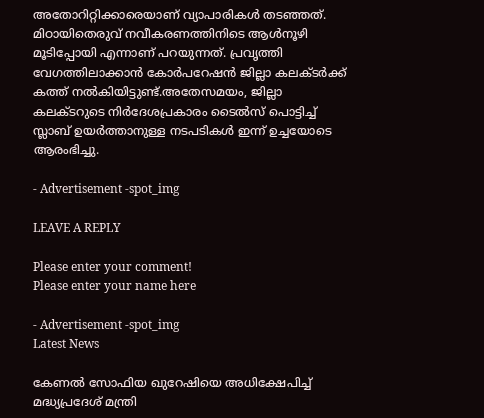അതോറിറ്റിക്കാരെയാണ് വ്യാപാരികള്‍ തടഞ്ഞത്. മിഠായിതെരുവ് നവീകരണത്തിനിടെ ആള്‍നൂഴി മൂടിപ്പോയി എന്നാണ് പറയുന്നത്. പ്രവൃത്തി വേഗത്തിലാക്കാന്‍ കോര്‍പറേഷന്‍ ജില്ലാ കലക്ടര്‍ക്ക് കത്ത് നല്‍കിയിട്ടുണ്ട്.അതേസമയം, ജില്ലാ കലക്ടറുടെ നിര്‍ദേശപ്രകാരം ടൈല്‍സ് പൊട്ടിച്ച് സ്ലാബ് ഉയര്‍ത്താനുള്ള നടപടികള്‍ ഇന്ന് ഉച്ചയോടെ ആരംഭിച്ചു.

- Advertisement -spot_img

LEAVE A REPLY

Please enter your comment!
Please enter your name here

- Advertisement -spot_img
Latest News

കേണൽ സോഫിയ ഖുറേഷിയെ അധിക്ഷേപിച്ച് മദ്ധ്യപ്രദേശ് മന്ത്രി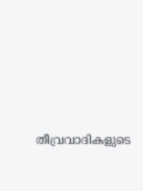തീവ്രവാദികളുടെ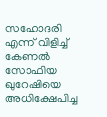സഹോദരി എന്ന് വിളിച്ച് കേണൽ സോഫിയ ഖുറേഷിയെ അധിക്ഷേപിച്ച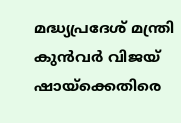മദ്ധ്യപ്രദേശ് മന്ത്രി കുൻവർ വിജയ് ഷായ്ക്കെതിരെ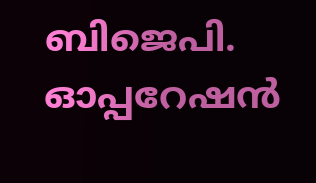ബിജെപി. ഓപ്പറേഷൻ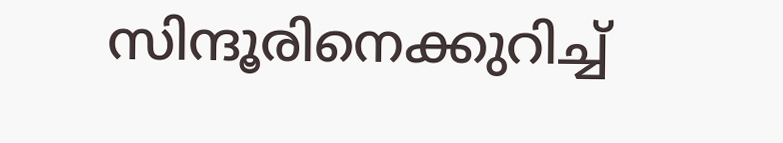സിന്ദൂരിനെക്കുറിച്ച്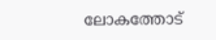ലോകത്തോട്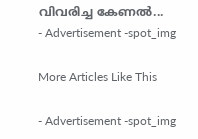വിവരിച്ച കേണൽ...
- Advertisement -spot_img

More Articles Like This

- Advertisement -spot_img